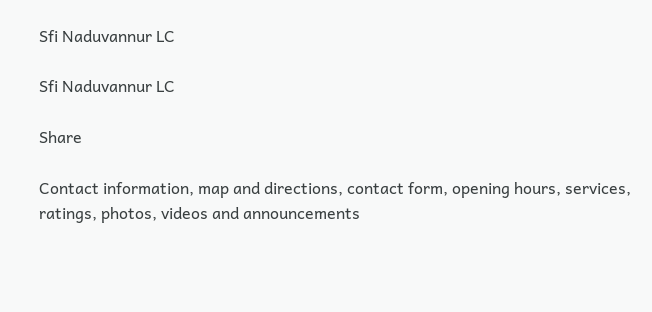Sfi Naduvannur LC

Sfi Naduvannur LC

Share

Contact information, map and directions, contact form, opening hours, services, ratings, photos, videos and announcements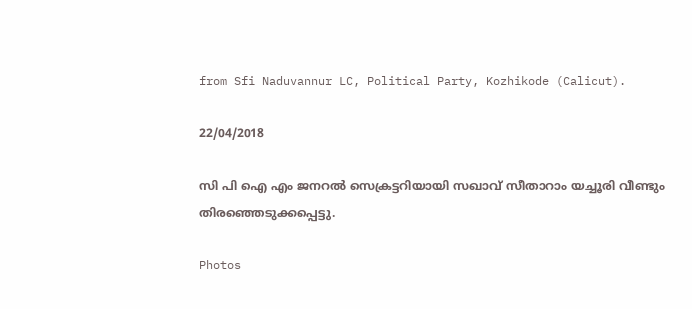from Sfi Naduvannur LC, Political Party, Kozhikode (Calicut).

22/04/2018

സി പി ഐ എം ജനറൽ സെക്രട്ടറിയായി സഖാവ് സീതാറാം യച്ചൂരി വീണ്ടും തിരഞ്ഞെടുക്കപ്പെട്ടു.

Photos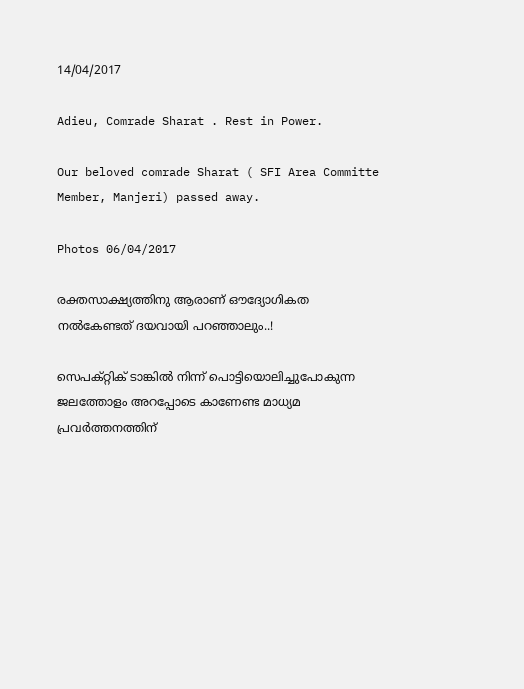14/04/2017

Adieu, Comrade Sharat . Rest in Power.

Our beloved comrade Sharat ( SFI Area Committe Member, Manjeri) passed away.

Photos 06/04/2017

രക്തസാക്ഷ്യത്തിനു ആരാണ് ഔദ്യോഗികത നൽകേണ്ടത് ദയവായി പറഞ്ഞാലും..!

സെപക്റ്റിക് ടാങ്കിൽ നിന്ന് പൊട്ടിയൊലിച്ചുപോകുന്ന ജലത്തോളം അറപ്പോടെ കാണേണ്ട മാധ്യമ പ്രവർത്തനത്തിന്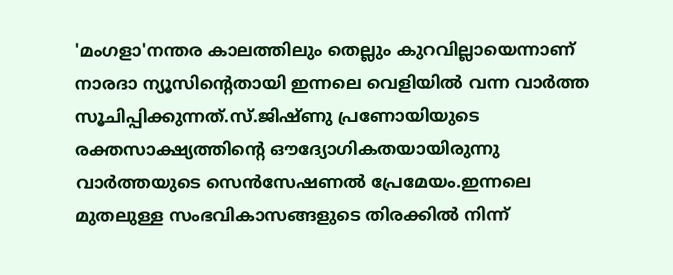'മംഗളാ'നന്തര കാലത്തിലും തെല്ലും കുറവില്ലായെന്നാണ് നാരദാ ന്യൂസിന്റെതായി ഇന്നലെ വെളിയിൽ വന്ന വാർത്ത സൂചിപ്പിക്കുന്നത്.സ്.ജിഷ്ണു പ്രണോയിയുടെ രക്തസാക്ഷ്യത്തിന്റെ ഔദ്യോഗികതയായിരുന്നു വാർത്തയുടെ സെൻസേഷണൽ പ്രേമേയം.ഇന്നലെ മുതലുള്ള സംഭവികാസങ്ങളുടെ തിരക്കിൽ നിന്ന്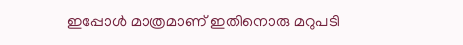ഇപ്പോൾ മാത്രമാണ് ഇതിനൊരു മറുപടി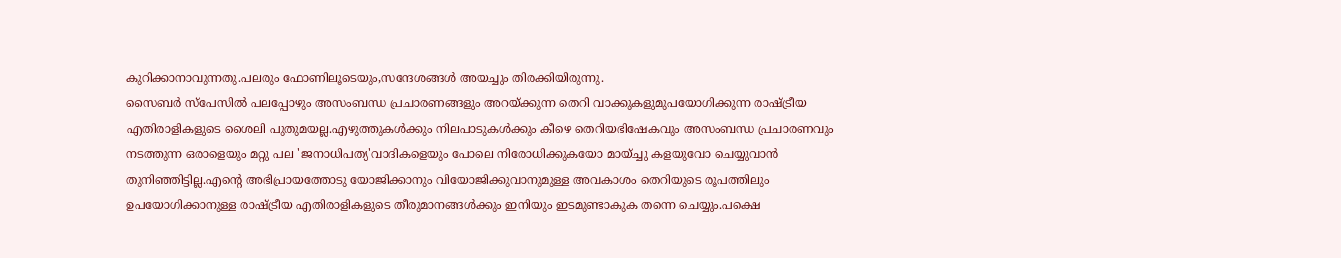കുറിക്കാനാവുന്നതു.പലരും ഫോണിലൂടെയും,സന്ദേശങ്ങൾ അയച്ചും തിരക്കിയിരുന്നു.
സൈബർ സ്പേസിൽ പലപ്പോഴും അസംബന്ധ പ്രചാരണങ്ങളും അറയ്ക്കുന്ന തെറി വാക്കുകളുമുപയോഗിക്കുന്ന രാഷ്ട്രീയ എതിരാളികളുടെ ശൈലി പുതുമയല്ല.എഴുത്തുകൾക്കും നിലപാടുകൾക്കും കീഴെ തെറിയഭിഷേകവും അസംബന്ധ പ്രചാരണവും നടത്തുന്ന ഒരാളെയും മറ്റു പല 'ജനാധിപത്യ'വാദികളെയും പോലെ നിരോധിക്കുകയോ മായ്ച്ചു കളയുവോ ചെയ്യുവാൻ തുനിഞ്ഞിട്ടില്ല.എന്റെ അഭിപ്രായത്തോടു യോജിക്കാനും വിയോജിക്കുവാനുമുള്ള അവകാശം തെറിയുടെ രൂപത്തിലും ഉപയോഗിക്കാനുള്ള രാഷ്ട്രീയ എതിരാളികളുടെ തീരുമാനങ്ങൾക്കും ഇനിയും ഇടമുണ്ടാകുക തന്നെ ചെയ്യും.പക്ഷെ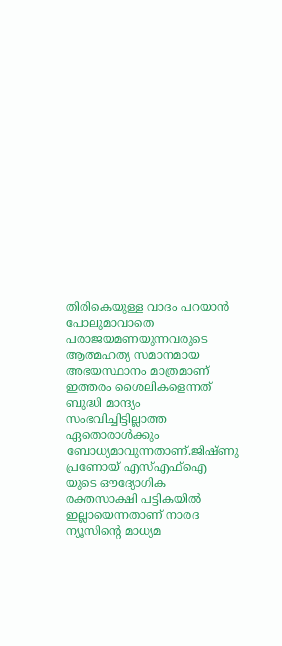തിരികെയുള്ള വാദം പറയാൻ പോലുമാവാതെ പരാജയമണയുന്നവരുടെ ആത്മഹത്യ സമാനമായ അഭയസ്ഥാനം മാത്രമാണ് ഇത്തരം ശൈലികളെന്നത് ബുദ്ധി മാന്ദ്യം സംഭവിച്ചിട്ടില്ലാത്ത ഏതൊരാൾക്കും ബോധ്യമാവുന്നതാണ്.ജിഷ്ണു പ്രണോയ് എസ്എഫ്ഐ യുടെ ഔദ്യോഗിക രക്തസാക്ഷി പട്ടികയിൽ ഇല്ലായെന്നതാണ് നാരദ ന്യൂസിന്റെ മാധ്യമ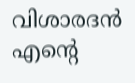വിശാരദൻ എന്റെ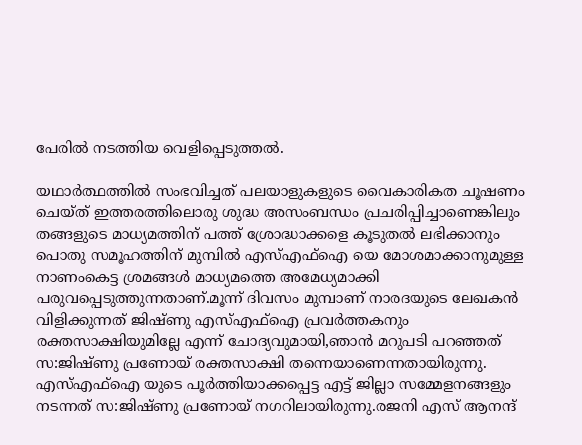പേരിൽ നടത്തിയ വെളിപ്പെടുത്തൽ.

യഥാർത്ഥത്തിൽ സംഭവിച്ചത് പലയാളുകളുടെ വൈകാരികത ചൂഷണം ചെയ്ത് ഇത്തരത്തിലൊരു ശുദ്ധ അസംബന്ധം പ്രചരിപ്പിച്ചാണെങ്കിലും തങ്ങളുടെ മാധ്യമത്തിന് പത്ത് ശ്രോദ്ധാക്കളെ കൂടുതൽ ലഭിക്കാനും പൊതു സമൂഹത്തിന് മുമ്പിൽ എസ്എഫ്ഐ യെ മോശമാക്കാനുമുള്ള നാണംകെട്ട ശ്രമങ്ങൾ മാധ്യമത്തെ അമേധ്യമാക്കി പരുവപ്പെടുത്തുന്നതാണ്.മൂന്ന് ദിവസം മുമ്പാണ് നാരദയുടെ ലേഖകൻ വിളിക്കുന്നത് ജിഷ്ണു എസ്എഫ്ഐ പ്രവർത്തകനും രക്തസാക്ഷിയുമില്ലേ എന്ന് ചോദ്യവുമായി,ഞാൻ മറുപടി പറഞ്ഞത് സ:ജിഷ്ണു പ്രണോയ് രക്തസാക്ഷി തന്നെയാണെന്നതായിരുന്നു.
എസ്എഫ്ഐ യുടെ പൂർത്തിയാക്കപ്പെട്ട എട്ട് ജില്ലാ സമ്മേളനങ്ങളും നടന്നത് സ:ജിഷ്ണു പ്രണോയ് നഗറിലായിരുന്നു.രജനി എസ് ആനന്ദ്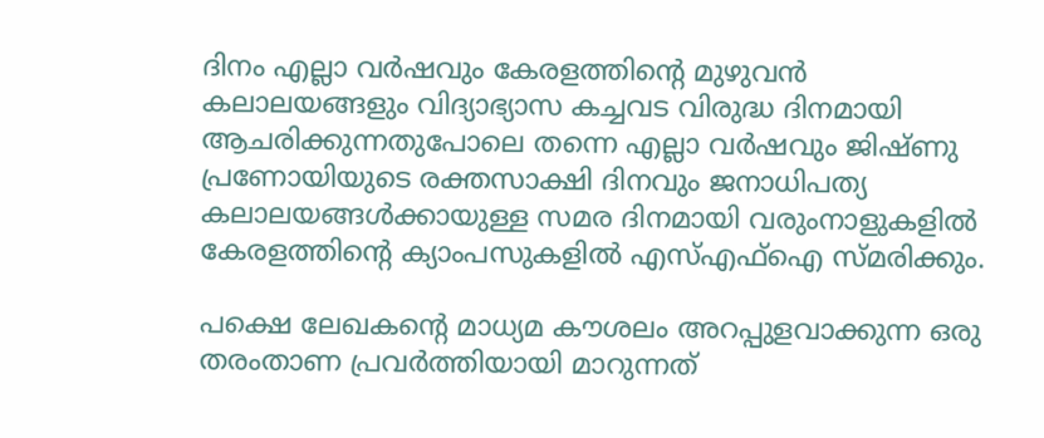ദിനം എല്ലാ വർഷവും കേരളത്തിന്റെ മുഴുവൻ കലാലയങ്ങളും വിദ്യാഭ്യാസ കച്ചവട വിരുദ്ധ ദിനമായി ആചരിക്കുന്നതുപോലെ തന്നെ എല്ലാ വർഷവും ജിഷ്ണു പ്രണോയിയുടെ രക്തസാക്ഷി ദിനവും ജനാധിപത്യ കലാലയങ്ങൾക്കായുള്ള സമര ദിനമായി വരുംനാളുകളിൽ കേരളത്തിന്റെ ക്യാംപസുകളിൽ എസ്എഫ്ഐ സ്മരിക്കും.

പക്ഷെ ലേഖകന്റെ മാധ്യമ കൗശലം അറപ്പുളവാക്കുന്ന ഒരു തരംതാണ പ്രവർത്തിയായി മാറുന്നത്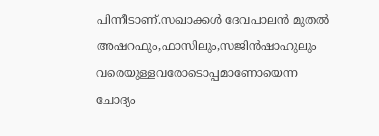പിന്നീടാണ്.സഖാക്കൾ ദേവപാലൻ മുതൽ അഷറഫും,ഫാസിലും,സജിൻഷാഹുലും വരെയുള്ളവരോടൊപ്പമാണോയെന്ന ചോദ്യം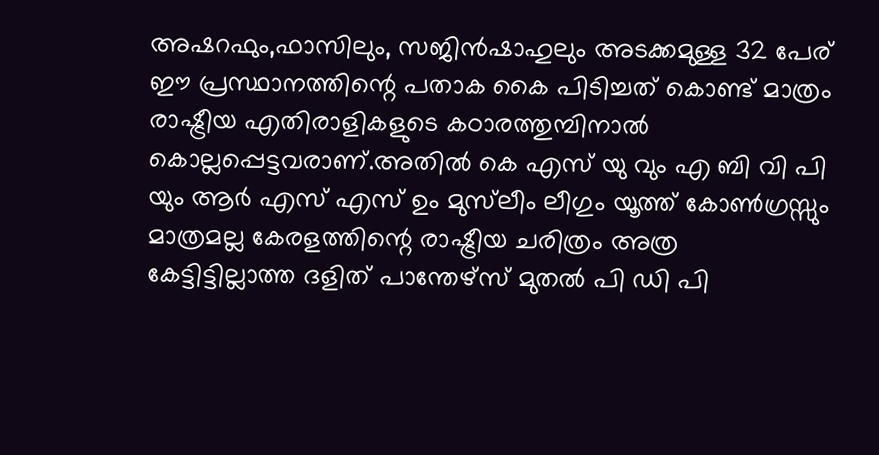അഷറഫും,ഫാസിലും, സജിൻഷാഹുലും അടക്കമുള്ള 32 പേര് ഈ പ്രസ്ഥാനത്തിന്റെ പതാക കൈ പിടിച്ചത് കൊണ്ട് മാത്രം രാഷ്ട്രീയ എതിരാളികളുടെ കഠാരത്തുമ്പിനാൽ കൊല്ലപ്പെട്ടവരാണ്.അതിൽ കെ എസ് യു വും എ ബി വി പി യും ആർ എസ് എസ് ഉം മുസ്‌ലീം ലീഗും യൂത്ത് കോൺഗ്രസ്സും മാത്രമല്ല കേരളത്തിന്റെ രാഷ്ട്രീയ ചരിത്രം അത്ര കേട്ടിട്ടില്ലാത്ത ദളിത് പാന്തേഴ്സ് മുതൽ പി ഡി പി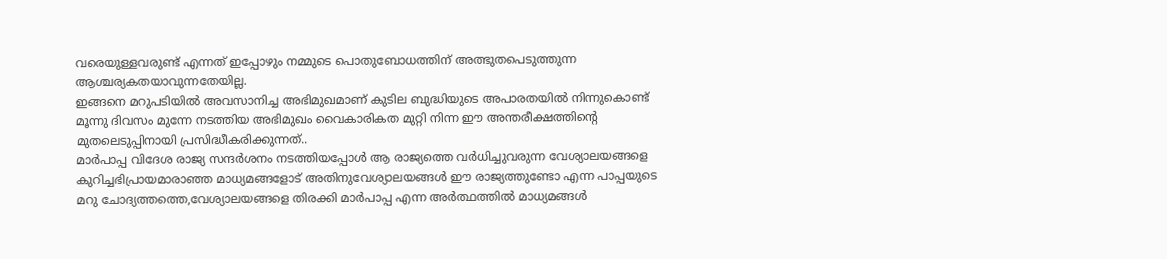വരെയുള്ളവരുണ്ട് എന്നത് ഇപ്പോഴും നമ്മുടെ പൊതുബോധത്തിന് അത്ഭുതപെടുത്തുന്ന ആശ്ചര്യകതയാവുന്നതേയില്ല.
ഇങ്ങനെ മറുപടിയിൽ അവസാനിച്ച അഭിമുഖമാണ് കുടില ബുദ്ധിയുടെ അപാരതയിൽ നിന്നുകൊണ്ട് മൂന്നു ദിവസം മുന്നേ നടത്തിയ അഭിമുഖം വൈകാരികത മുറ്റി നിന്ന ഈ അന്തരീക്ഷത്തിന്റെ മുതലെടുപ്പിനായി പ്രസിദ്ധീകരിക്കുന്നത്..
മാർപാപ്പ വിദേശ രാജ്യ സന്ദർശനം നടത്തിയപ്പോൾ ആ രാജ്യത്തെ വർധിച്ചുവരുന്ന വേശ്യാലയങ്ങളെ കുറിച്ചഭിപ്രായമാരാഞ്ഞ മാധ്യമങ്ങളോട് അതിനുവേശ്യാലയങ്ങൾ ഈ രാജ്യത്തുണ്ടോ എന്ന പാപ്പയുടെ മറു ചോദ്യത്തത്തെ,വേശ്യാലയങ്ങളെ തിരക്കി മാർപാപ്പ എന്ന അർത്ഥത്തിൽ മാധ്യമങ്ങൾ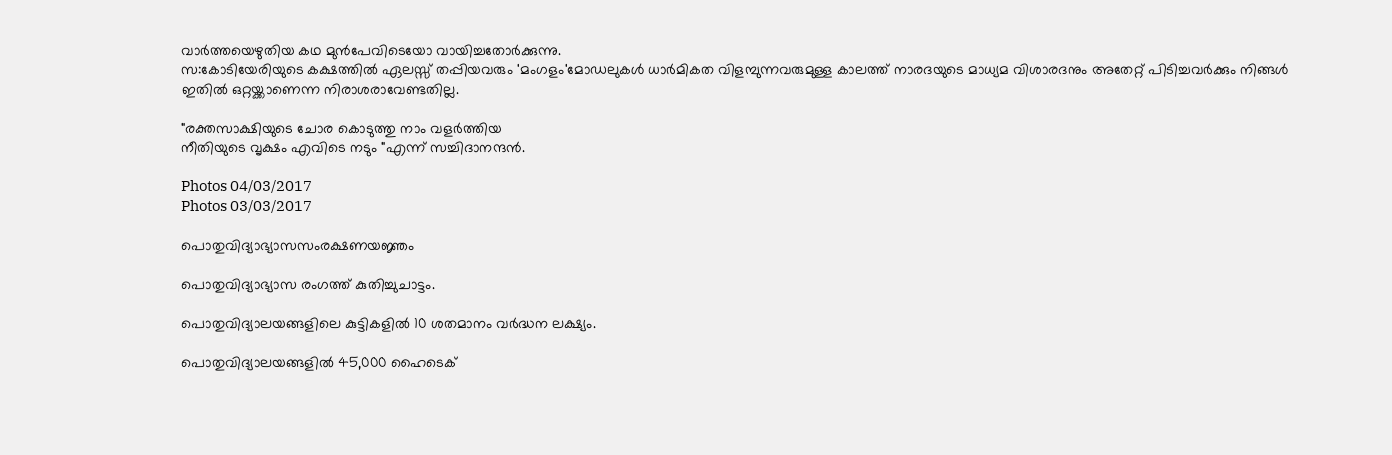വാർത്തയെഴുതിയ കഥ മുൻപേവിടെയോ വായിച്ചതോർക്കുന്നു.
സ:കോടിയേരിയുടെ കക്ഷത്തിൽ ഏലസ്സ് തപ്പിയവരും 'മംഗളം'മോഡലുകൾ ധാർമികത വിളമ്പുന്നവരുമുള്ള കാലത്ത് നാരദയുടെ മാധ്യമ വിശാരദനും അതേറ്റ് പിടിച്ചവർക്കും നിങ്ങൾ ഇതിൽ ഒറ്റയ്ക്കാണെന്ന നിരാശരാവേണ്ടതില്ല.

"രക്തസാക്ഷിയുടെ ചോര കൊടുത്തു നാം വളർത്തിയ
നീതിയുടെ വൃക്ഷം എവിടെ നടും "എന്ന് സച്ചിദാനന്ദൻ.

Photos 04/03/2017
Photos 03/03/2017

പൊതുവിദ്യാഭ്യാസസംരക്ഷണയജ്ഞം

പൊതുവിദ്യാഭ്യാസ രംഗത്ത് കുതിച്ചുചാട്ടം.

പൊതുവിദ്യാലയങ്ങളിലെ കുട്ടികളില്‍ 10 ശതമാനം വര്‍ദ്ധന ലക്ഷ്യം.

പൊതുവിദ്യാലയങ്ങളില്‍ 45,000 ഹൈടെക്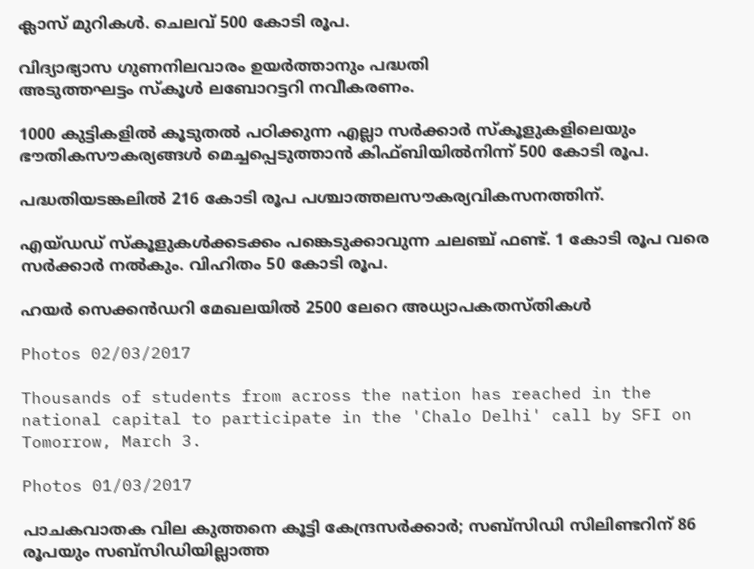ക്ലാസ് മുറികള്‍. ചെലവ് 500 കോടി രൂപ.

വിദ്യാഭ്യാസ ഗുണനിലവാരം ഉയര്‍ത്താനും പദ്ധതി
അടുത്തഘട്ടം സ്കൂള്‍ ലബോറട്ടറി നവീകരണം.

1000 കുട്ടികളില്‍ കൂടുതല്‍ പഠിക്കുന്ന എല്ലാ സര്‍ക്കാര്‍ സ്കൂളുകളിലെയും ഭൗതികസൗകര്യങ്ങള്‍ മെച്ചപ്പെടുത്താന്‍ കിഫ്ബിയില്‍നിന്ന് 500 കോടി രൂപ.

പദ്ധതിയടങ്കലില്‍ 216 കോടി രൂപ പശ്ചാത്തലസൗകര്യവികസനത്തിന്.

എയ്ഡഡ് സ്കൂളുകള്‍ക്കടക്കം പങ്കെടുക്കാവുന്ന ചലഞ്ച് ഫണ്ട്. 1 കോടി രൂപ വരെ സര്‍ക്കാര്‍ നല്‍കും. വിഹിതം 50 കോടി രൂപ.

ഹയര്‍ സെക്കന്‍ഡറി മേഖലയില്‍ 2500 ലേറെ അധ്യാപകതസ്തികള്‍

Photos 02/03/2017

Thousands of students from across the nation has reached in the national capital to participate in the 'Chalo Delhi' call by SFI on Tomorrow, March 3.

Photos 01/03/2017

പാചകവാതക വില കുത്തനെ കൂട്ടി കേന്ദ്രസർക്കാർ; സബ്‌സിഡി സിലിണ്ടറിന് 86 രൂപയും സബ്‌സിഡിയില്ലാത്ത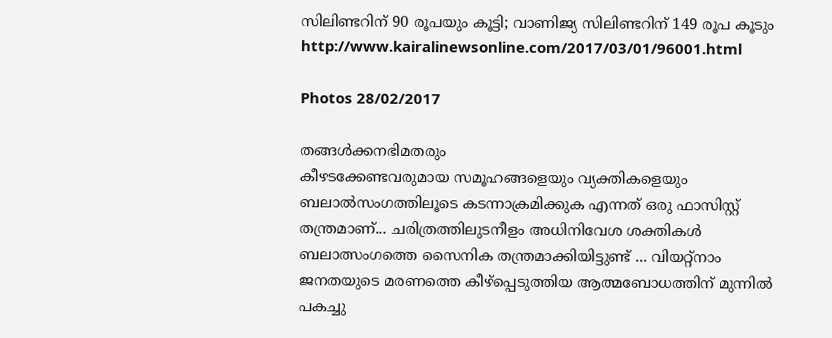സിലിണ്ടറിന് 90 രൂപയും കൂട്ടി; വാണിജ്യ സിലിണ്ടറിന് 149 രൂപ കൂടും
http://www.kairalinewsonline.com/2017/03/01/96001.html

Photos 28/02/2017

തങ്ങൾക്കനഭിമതരും
കീഴടക്കേണ്ടവരുമായ സമൂഹങ്ങളെയും വ്യക്തികളെയും ബലാൽസംഗത്തിലൂടെ കടന്നാക്രമിക്കുക എന്നത് ഒരു ഫാസിസ്റ്റ് തന്ത്രമാണ്... ചരിത്രത്തിലുടനീളം അധിനിവേശ ശക്തികൾ ബലാത്സംഗത്തെ സൈനിക തന്ത്രമാക്കിയിട്ടുണ്ട് ... വിയറ്റ്നാം ജനതയുടെ മരണത്തെ കീഴ്പ്പെടുത്തിയ ആത്മബോധത്തിന് മുന്നിൽ പകച്ചു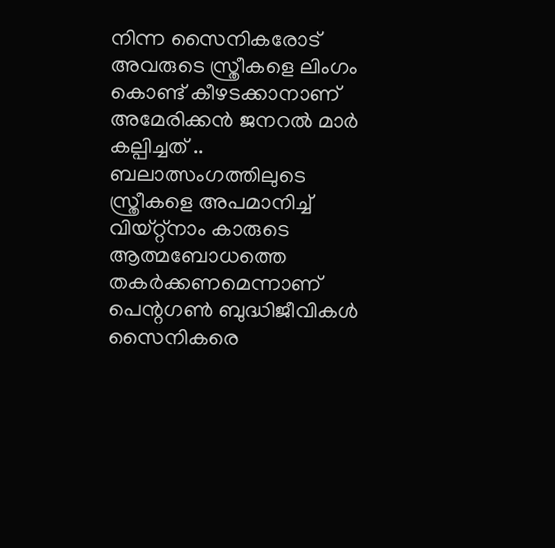നിന്ന സൈനികരോട് അവരുടെ സ്ത്രീകളെ ലിംഗം കൊണ്ട് കീഴടക്കാനാണ് അമേരിക്കൻ ജനറൽ മാർ കല്പിച്ചത് ..
ബലാത്സംഗത്തിലുടെ സ്ത്രീകളെ അപമാനിച്ച്
വിയ്റ്റ്നാം കാരുടെ ആത്മബോധത്തെ തകർക്കണമെന്നാണ് പെന്റഗൺ ബുദ്ധിജീവികൾ സൈനികരെ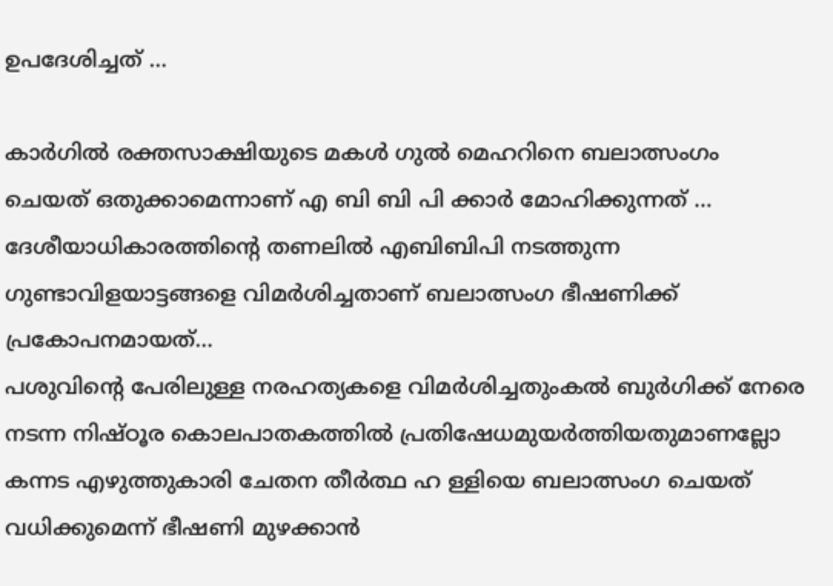ഉപദേശിച്ചത് ...

കാർഗിൽ രക്തസാക്ഷിയുടെ മകൾ ഗുൽ മെഹറിനെ ബലാത്സംഗം ചെയത് ഒതുക്കാമെന്നാണ് എ ബി ബി പി ക്കാർ മോഹിക്കുന്നത് ... ദേശീയാധികാരത്തിന്റെ തണലിൽ എബിബിപി നടത്തുന്ന ഗുണ്ടാവിളയാട്ടങ്ങളെ വിമർശിച്ചതാണ് ബലാത്സംഗ ഭീഷണിക്ക് പ്രകോപനമായത്...
പശുവിന്റെ പേരിലുള്ള നരഹത്യകളെ വിമർശിച്ചതുംകൽ ബുർഗിക്ക് നേരെ നടന്ന നിഷ്ഠൂര കൊലപാതകത്തിൽ പ്രതിഷേധമുയർത്തിയതുമാണല്ലോ കന്നട എഴുത്തുകാരി ചേതന തീർത്ഥ ഹ ള്ളിയെ ബലാത്സംഗ ചെയത് വധിക്കുമെന്ന് ഭീഷണി മുഴക്കാൻ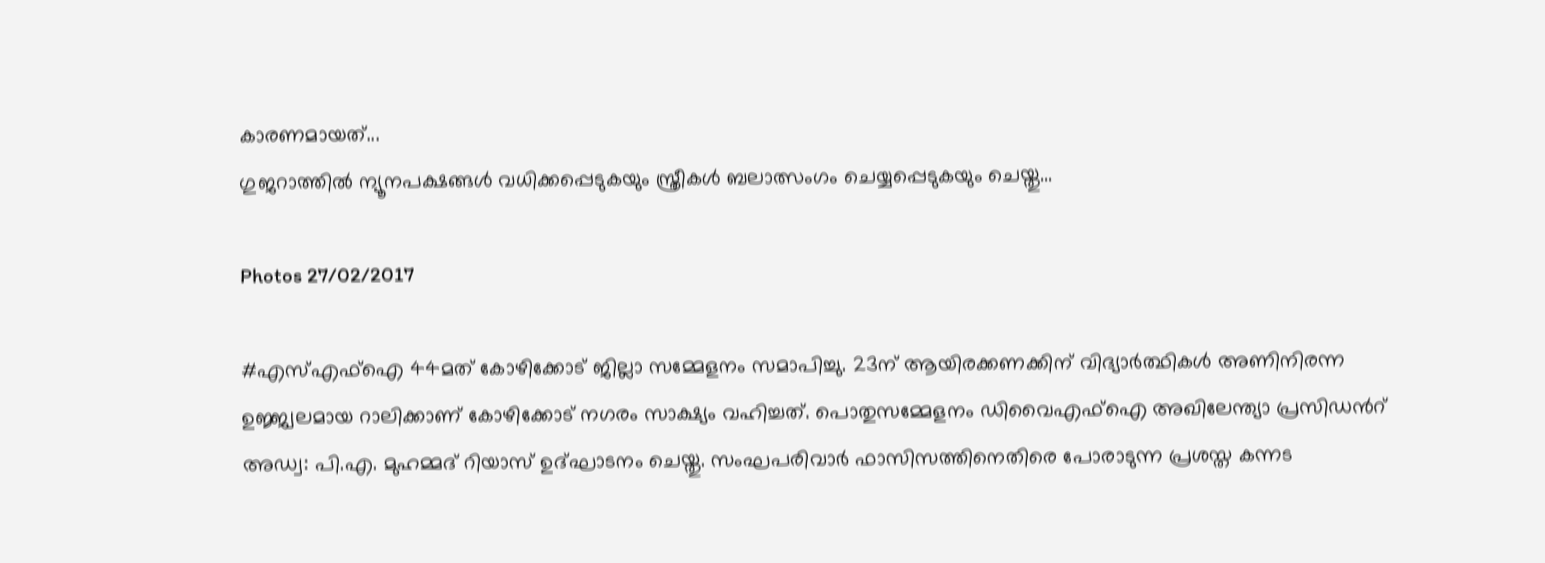കാരണമായത്...
ഗുജറാത്തിൽ ന്യൂനപക്ഷങ്ങൾ വധിക്കപ്പെടുകയും സ്ത്രീകൾ ബലാത്സംഗം ചെയ്യപ്പെടുകയും ചെയ്തു...

Photos 27/02/2017

#എസ്എഫ്ഐ 44മത് കോഴിക്കോട് ജില്ലാ സമ്മേളനം സമാപിച്ചു. 23ന് ആയിരക്കണക്കിന് വിദ്യാര്‍ത്ഥികള്‍ അണിനിരന്ന ഉജ്ജ്വലമായ റാലിക്കാണ് കോഴിക്കോട് നഗരം സാക്ഷ്യം വഹിച്ചത്. പൊതുസമ്മേളനം ഡിവൈഎഫ്ഐ അഖിലേന്ത്യാ പ്രസിഡന്‍റ് അഡ്വ: പി.എ. മുഹമ്മദ് റിയാസ് ഉദ്ഘാടനം ചെയ്തു. സംഘപരിവാര്‍ ഫാസിസത്തിനെതിരെ പോരാടുന്ന പ്രശസ്ത കന്നട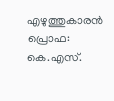എഴുത്തുകാരന്‍ പ്രൊഫ: കെ.എസ്.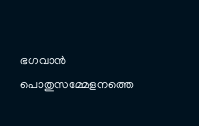ഭഗവാന്‍ പൊതുസമ്മേളനത്തെ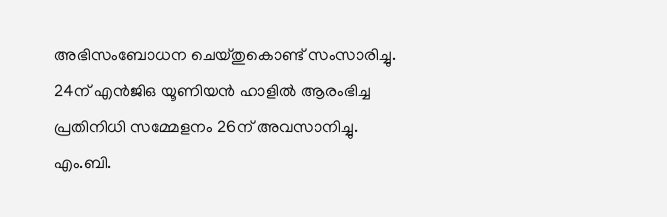അഭിസംബോധന ചെയ്തുകൊണ്ട് സംസാരിച്ചു. 24ന് എന്‍ജിഒ യൂണിയന്‍ ഹാളില്‍ ആരംഭിച്ച പ്രതിനിധി സമ്മേളനം 26ന് അവസാനിച്ചു. എം.ബി.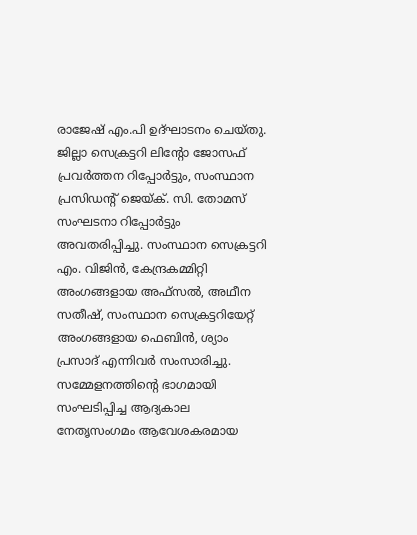രാജേഷ് എം.പി ഉദ്ഘാടനം ചെയ്തു. ജില്ലാ സെക്രട്ടറി ലിന്‍റോ ജോസഫ് പ്രവര്‍ത്തന റിപ്പോര്‍ട്ടും, സംസ്ഥാന പ്രസിഡന്‍റ് ജെയ്ക്. സി. തോമസ് സംഘടനാ റിപ്പോര്‍ട്ടും അവതരിപ്പിച്ചു. സംസ്ഥാന സെക്രട്ടറി എം. വിജിന്‍, കേന്ദ്രകമ്മിറ്റി അംഗങ്ങളായ അഫ്സല്‍, അഥീന സതീഷ്, സംസ്ഥാന സെക്രട്ടറിയേറ്റ് അംഗങ്ങളായ ഫെബിന്‍, ശ്യാം പ്രസാദ് എന്നിവര്‍ സംസാരിച്ചു. സമ്മേളനത്തിന്‍റെ ഭാഗമായി സംഘടിപ്പിച്ച ആദ്യകാല നേതൃസംഗമം ആവേശകരമായ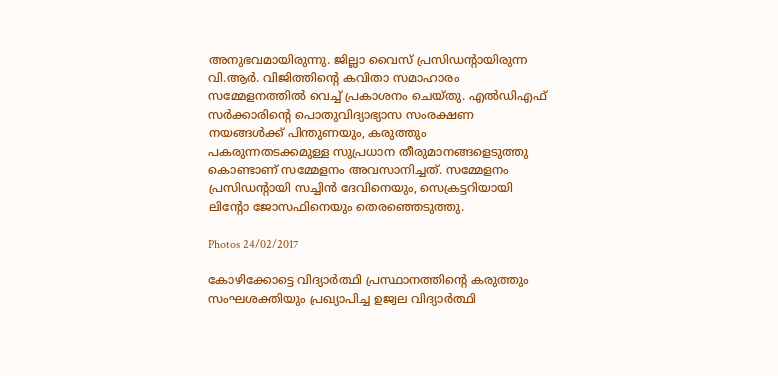അനുഭവമായിരുന്നു. ജില്ലാ വൈസ് പ്രസിഡന്‍റായിരുന്ന വി.ആര്‍. വിജിത്തിന്‍റെ കവിതാ സമാഹാരം സമ്മേളനത്തില്‍ വെച്ച് പ്രകാശനം ചെയ്തു. എല്‍ഡിഎഫ് സര്‍ക്കാരിന്‍റെ പൊതുവിദ്യാഭ്യാസ സംരക്ഷണ നയങ്ങള്‍ക്ക് പിന്തുണയും, കരുത്തും പകരുന്നതടക്കമുള്ള സുപ്രധാന തീരുമാനങ്ങളെടുത്തു കൊണ്ടാണ് സമ്മേളനം അവസാനിച്ചത്. സമ്മേളനം പ്രസിഡന്‍റായി സച്ചിന്‍ ദേവിനെയും, സെക്രട്ടറിയായി ലിന്‍റോ ജോസഫിനെയും തെരഞ്ഞെടുത്തു.

Photos 24/02/2017

കോഴിക്കോട്ടെ വിദ്യാർത്ഥി പ്രസ്ഥാനത്തിന്റെ കരുത്തും സംഘശക്തിയും പ്രഖ്യാപിച്ച ഉജ്വല വിദ്യാർത്ഥി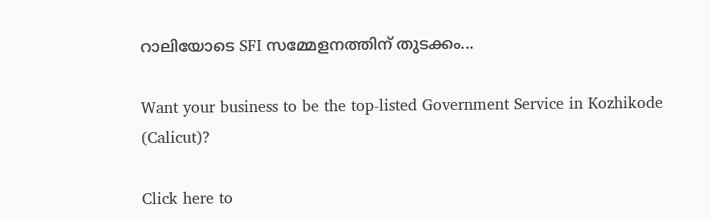റാലിയോടെ SFI സമ്മേളനത്തിന് തുടക്കം...

Want your business to be the top-listed Government Service in Kozhikode (Calicut)?

Click here to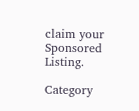claim your Sponsored Listing.

Category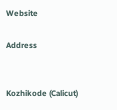Website

Address


Kozhikode (Calicut)